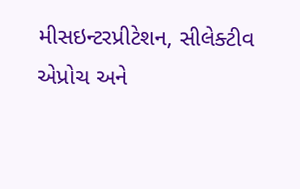મીસઇન્ટરપ્રીટેશન, સીલેક્ટીવ એપ્રોચ અને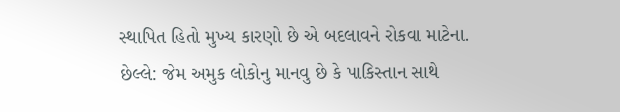સ્થાપિત હિતો મુખ્ય કારણો છે એ બદલાવને રોકવા માટેના.
છેલ્લે: જેમ અમુક લોકોનુ માનવુ છે કે પાકિસ્તાન સાથે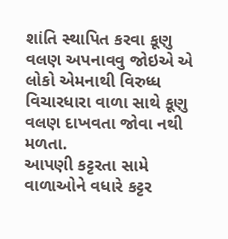શાંતિ સ્થાપિત કરવા કૂણુ વલણ અપનાવવુ જોઇએ એ લોકો એમનાથી વિરુધ્ધ વિચારધારા વાળા સાથે કૂણુ વલણ દાખવતા જોવા નથી મળતા.
આપણી કટ્ટરતા સામે વાળાઓને વધારે કટ્ટર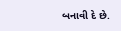બનાવી દે છે.